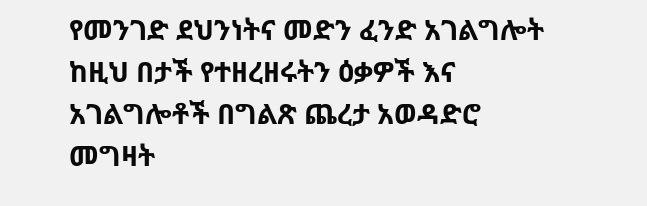የመንገድ ደህንነትና መድን ፈንድ አገልግሎት ከዚህ በታች የተዘረዘሩትን ዕቃዎች እና አገልግሎቶች በግልጽ ጨረታ አወዳድሮ መግዛት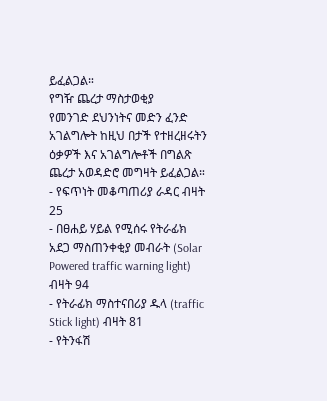ይፈልጋል።
የግዥ ጨረታ ማስታወቂያ
የመንገድ ደህንነትና መድን ፈንድ አገልግሎት ከዚህ በታች የተዘረዘሩትን ዕቃዎች እና አገልግሎቶች በግልጽ ጨረታ አወዳድሮ መግዛት ይፈልጋል።
- የፍጥነት መቆጣጠሪያ ራዳር ብዛት 25
- በፀሐይ ሃይል የሚሰሩ የትራፊክ አደጋ ማስጠንቀቂያ መብራት (Solar Powered traffic warning light) ብዛት 94
- የትራፊክ ማስተናበሪያ ዱላ (traffic Stick light) ብዛት 81
- የትንፋሽ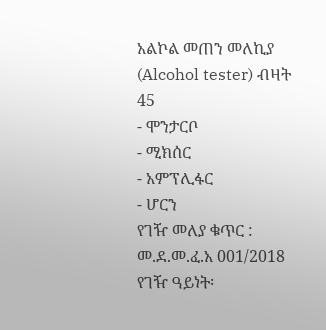አልኮል መጠን መለኪያ (Alcohol tester) ብዛት 45
- ሞንታርቦ
- ሚክሰር
- አምፕሊፋር
- ሆርን
የገዥ መለያ ቁጥር : መ.ደ.መ.ፈ.አ 001/2018
የገዥ ዓይነት፡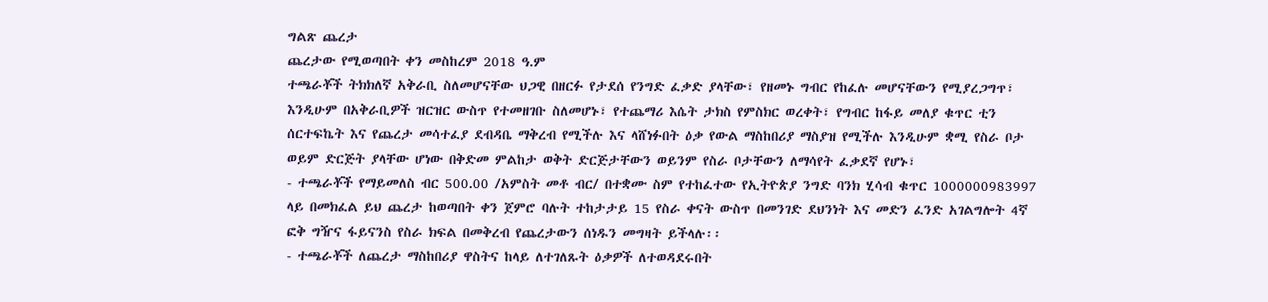ግልጽ ጨረታ
ጨረታው የሚወጣበት ቀን መስከረም 2018 ዓ.ም
ተጫራቾች ትክክለኛ አቅራቢ ስለመሆናቸው ህጋዊ በዘርፉ የታደሰ የንግድ ፈቃድ ያላቸው፣ የዘመኑ ግብር የከፈሉ መሆናቸውን የሚያረጋግጥ፣ እንዲሁም በአቅራቢዎች ዝርዝር ውስጥ የተመዘገቡ ስለመሆኑ፣ የተጨማሪ እሴት ታክስ የምስክር ወረቀት፣ የግብር ከፋይ መለያ ቁጥር ቲን ሰርተፍኬት እና የጨረታ መሳተፈያ ደብዳቤ ማቅረብ የሚችሉ እና ላሸነፉበት ዕቃ የውል ማስከበሪያ ማስያዝ የሚችሉ እንዲሁም ቋሚ የስራ ቦታ ወይም ድርጅት ያላቸው ሆነው በቅድመ ምልከታ ወቅት ድርጅታቸውን ወይንም የስራ ቦታቸውን ለማሳየት ፈቃደኛ የሆኑ፣
- ተጫራቾች የማይመለስ ብር 500.00 /አምስት መቶ ብር/ በተቋሙ ስም የተከፈተው የኢትዮጵያ ንግድ ባንክ ሂሳብ ቁጥር 1000000983997 ላይ በመክፈል ይህ ጨረታ ከወጣበት ቀን ጀምሮ ባሉት ተከታታይ 15 የስራ ቀናት ውስጥ በመንገድ ደህንነት እና መድን ፈንድ አገልግሎት 4ኛ ፎቅ ግዥና ፋይናንስ የስራ ክፍል በመቅረብ የጨረታውን ሰነዱን መግዛት ይችላሉ፡፡
- ተጫራቾች ለጨረታ ማስከበሪያ ዋስትና ከላይ ለተገለጹት ዕቃዎች ለተወዳደሩበት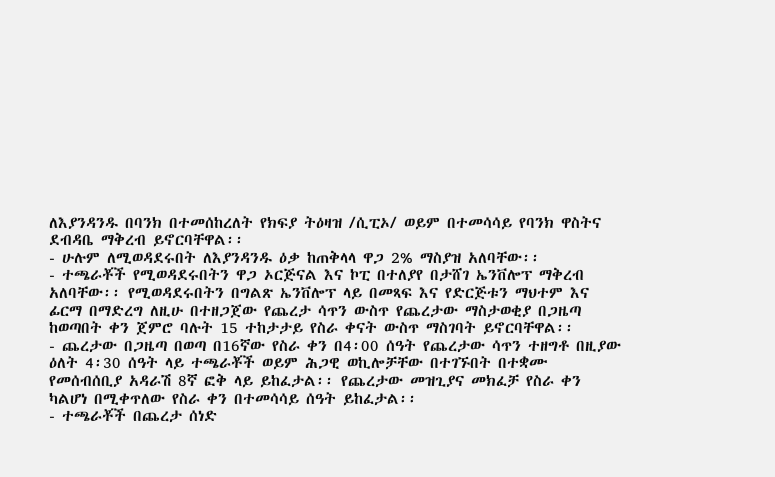ለእያንዳንዱ በባንክ በተመሰከረለት የክፍያ ትዕዛዝ /ሲፒኦ/ ወይም በተመሳሳይ የባንክ ዋስትና ደብዳቤ ማቅረብ ይኖርባቸዋል፡፡
- ሁሉም ለሚወዳደሩበት ለእያንዳንዱ ዕቃ ከጠቅላላ ዋጋ 2% ማስያዝ አለባቸው፡፡
- ተጫራቾች የሚወዳደሩበትን ዋጋ ኦርጅናል እና ኮፒ በተለያየ በታሸገ ኤንቨሎፕ ማቅረብ አለባቸው፡፡ የሚወዳደሩበትን በግልጽ ኤንቨሎፕ ላይ በመጻፍ እና የድርጅቱን ማህተም እና ፊርማ በማድረግ ለዚሁ በተዘጋጀው የጨረታ ሳጥን ውስጥ የጨረታው ማስታወቂያ በጋዜጣ ከወጣበት ቀን ጀምሮ ባሉት 15 ተከታታይ የስራ ቀናት ውስጥ ማስገባት ይኖርባቸዋል፡፡
- ጨረታው በጋዜጣ በወጣ በ16ኛው የስራ ቀን በ4፡00 ሰዓት የጨረታው ሳጥን ተዘግቶ በዚያው ዕለት 4፡30 ሰዓት ላይ ተጫራቾች ወይም ሕጋዊ ወኪሎቻቸው በተገኙበት በተቋሙ የመሰብሰቢያ አዳራሽ 8ኛ ፎቅ ላይ ይከፈታል፡፡ የጨረታው መዝጊያና መክፈቻ የስራ ቀን ካልሆነ በሚቀጥለው የስራ ቀን በተመሳሳይ ሰዓት ይከፈታል፡፡
- ተጫራቾች በጨረታ ሰነድ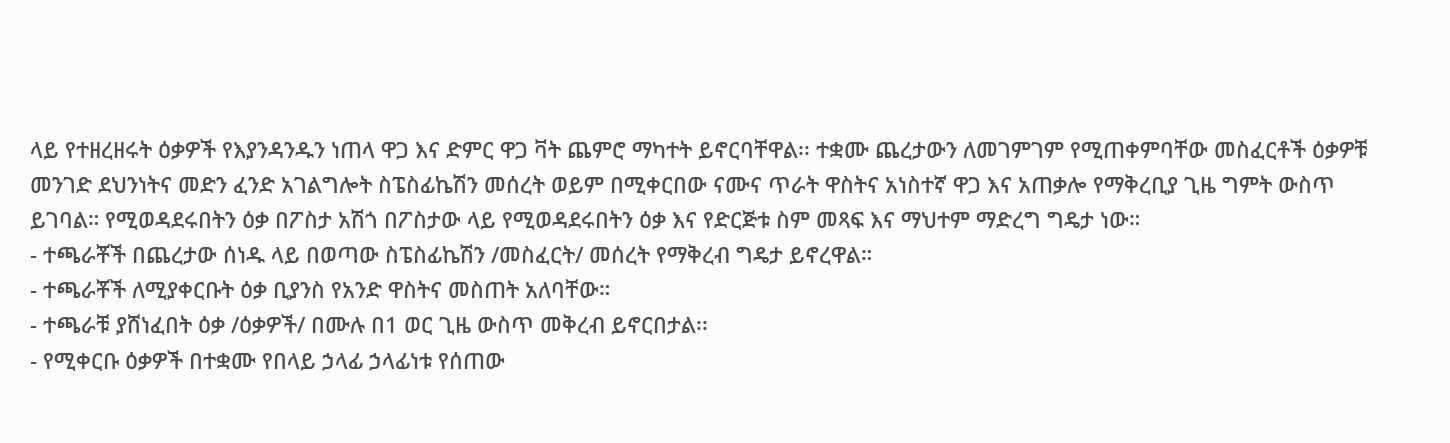ላይ የተዘረዘሩት ዕቃዎች የእያንዳንዱን ነጠላ ዋጋ እና ድምር ዋጋ ቫት ጨምሮ ማካተት ይኖርባቸዋል፡፡ ተቋሙ ጨረታውን ለመገምገም የሚጠቀምባቸው መስፈርቶች ዕቃዎቹ መንገድ ደህንነትና መድን ፈንድ አገልግሎት ስፔስፊኬሽን መሰረት ወይም በሚቀርበው ናሙና ጥራት ዋስትና አነስተኛ ዋጋ እና አጠቃሎ የማቅረቢያ ጊዜ ግምት ውስጥ ይገባል። የሚወዳደሩበትን ዕቃ በፖስታ አሽጎ በፖስታው ላይ የሚወዳደሩበትን ዕቃ እና የድርጅቱ ስም መጻፍ እና ማህተም ማድረግ ግዴታ ነው።
- ተጫራቾች በጨረታው ሰነዱ ላይ በወጣው ስፔስፊኬሽን /መስፈርት/ መሰረት የማቅረብ ግዴታ ይኖረዋል።
- ተጫራቾች ለሚያቀርቡት ዕቃ ቢያንስ የአንድ ዋስትና መስጠት አለባቸው።
- ተጫራቹ ያሸነፈበት ዕቃ /ዕቃዎች/ በሙሉ በ1 ወር ጊዜ ውስጥ መቅረብ ይኖርበታል፡፡
- የሚቀርቡ ዕቃዎች በተቋሙ የበላይ ኃላፊ ኃላፊነቱ የሰጠው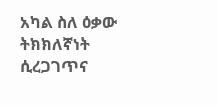አካል ስለ ዕቃው ትክክለኛነት ሲረጋገጥና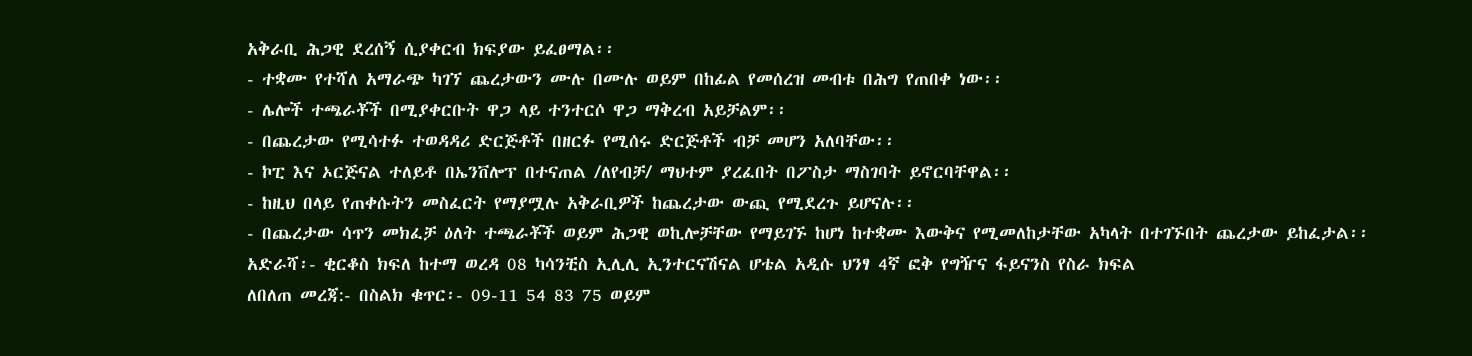አቅራቢ ሕጋዊ ደረሰኝ ሲያቀርብ ክፍያው ይፈፀማል፡፡
- ተቋሙ የተሻለ አማራጭ ካገኘ ጨረታውን ሙሉ በሙሉ ወይም በከፊል የመሰረዝ መብቱ በሕግ የጠበቀ ነው፡፡
- ሌሎች ተጫራቾች በሚያቀርቡት ዋጋ ላይ ተንተርሶ ዋጋ ማቅረብ አይቻልም፡፡
- በጨረታው የሚሳተፉ ተወዳዳሪ ድርጅቶች በዘርፉ የሚሰሩ ድርጅቶች ብቻ መሆን አለባቸው፡፡
- ኮፒ እና ኦርጅናል ተለይቶ በኤንቨሎፕ በተናጠል /ለየብቻ/ ማህተም ያረፈበት በፖስታ ማስገባት ይኖርባቸዋል፡፡
- ከዚህ በላይ የጠቀሱትን መስፈርት የማያሟሉ አቅራቢዎች ከጨረታው ውጪ የሚደረጉ ይሆናሉ፡፡
- በጨረታው ሳጥን መክፈቻ ዕለት ተጫራቾች ወይም ሕጋዊ ወኪሎቻቸው የማይገኙ ከሆነ ከተቋሙ እውቅና የሚመለከታቸው አካላት በተገኙበት ጨረታው ይከፈታል፡፡
አድራሻ፡- ቂርቆስ ክፍለ ከተማ ወረዳ 08 ካሳንቺስ ኢሊሊ ኢንተርናሽናል ሆቴል አዲሱ ህንፃ 4ኛ ፎቅ የግዥና ፋይናንስ የስራ ክፍል
ለበለጠ መረጃ:- በስልክ ቁጥር፡- 09-11 54 83 75 ወይም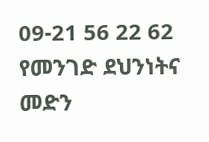09-21 56 22 62
የመንገድ ደህንነትና መድን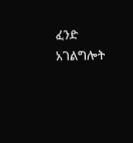ፈንድ አገልግሎት